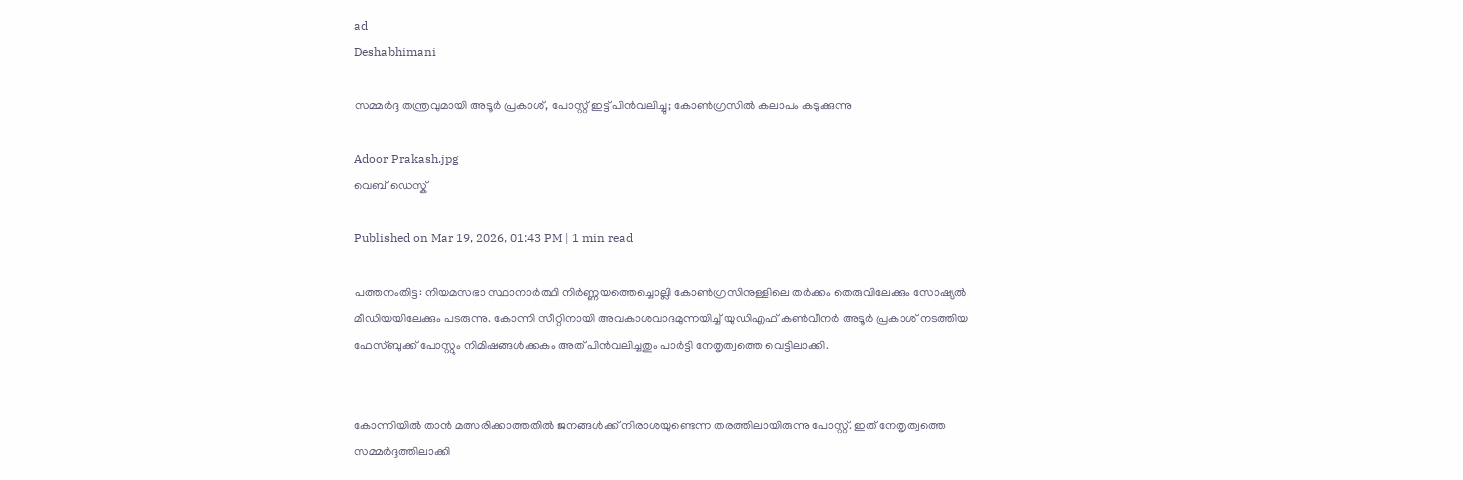ad
Deshabhimani

സമ്മർദ്ദ തന്ത്രവുമായി അടൂർ പ്രകാശ്, പോസ്റ്റ് ഇട്ട് പിൻവലിച്ചു; കോൺഗ്രസിൽ കലാപം കടുക്കുന്നു

Adoor Prakash.jpg
വെബ് ഡെസ്ക്

Published on Mar 19, 2026, 01:43 PM | 1 min read

പത്തനംതിട്ട: നിയമസഭാ സ്ഥാനാർത്ഥി നിർണ്ണയത്തെച്ചൊല്ലി കോൺഗ്രസിനുള്ളിലെ തർക്കം തെരുവിലേക്കും സോഷ്യൽ മീഡിയയിലേക്കും പടരുന്നു. കോന്നി സീറ്റിനായി അവകാശവാദമുന്നയിച്ച് യുഡിഎഫ് കൺവീനർ അടൂർ പ്രകാശ് നടത്തിയ ഫേസ്ബുക്ക് പോസ്റ്റും നിമിഷങ്ങൾക്കകം അത് പിൻവലിച്ചതും പാർട്ടി നേതൃത്വത്തെ വെട്ടിലാക്കി.


കോന്നിയിൽ താൻ മത്സരിക്കാത്തതിൽ ജനങ്ങൾക്ക് നിരാശയുണ്ടെന്ന തരത്തിലായിരുന്നു പോസ്റ്റ്. ഇത് നേതൃത്വത്തെ സമ്മർദ്ദത്തിലാക്കി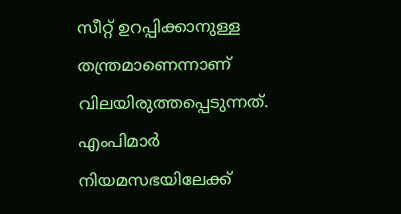സീറ്റ് ഉറപ്പിക്കാനുള്ള തന്ത്രമാണെന്നാണ് വിലയിരുത്തപ്പെടുന്നത്. എംപിമാർ നിയമസഭയിലേക്ക്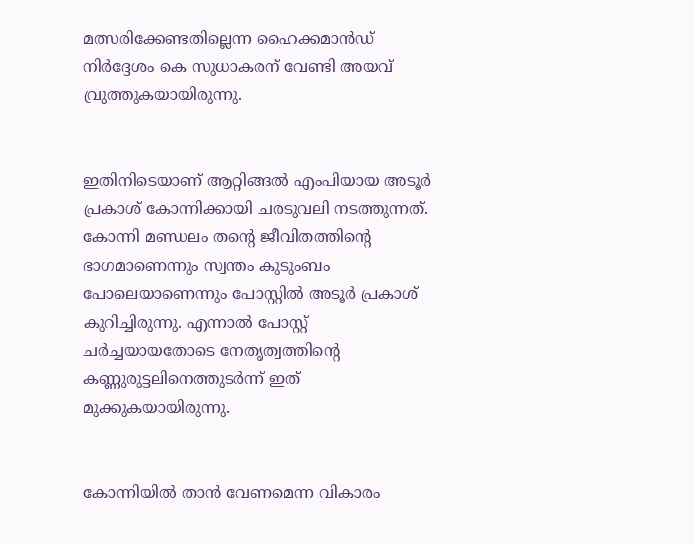മത്സരിക്കേണ്ടതില്ലെന്ന ഹൈക്കമാൻഡ് നിർദ്ദേശം കെ സുധാകരന് വേണ്ടി അയവ് വ്രുത്തുകയായിരുന്നു.


ഇതിനിടെയാണ് ആറ്റിങ്ങൽ എംപിയായ അടൂർ പ്രകാശ് കോന്നിക്കായി ചരടുവലി നടത്തുന്നത്. കോന്നി മണ്ഡലം തന്റെ ജീവിതത്തിന്റെ ഭാഗമാണെന്നും സ്വന്തം കുടുംബം പോലെയാണെന്നും പോസ്റ്റിൽ അടൂർ പ്രകാശ് കുറിച്ചിരുന്നു. എന്നാൽ പോസ്റ്റ് ചർച്ചയായതോടെ നേതൃത്വത്തിന്റെ കണ്ണുരുട്ടലിനെത്തുടർന്ന് ഇത് മുക്കുകയായിരുന്നു.


കോന്നിയിൽ താൻ വേണമെന്ന വികാരം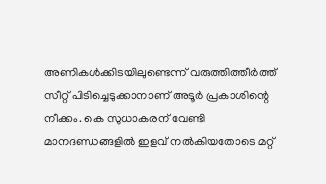അണികൾക്കിടയിലുണ്ടെന്ന് വരുത്തിത്തീർത്ത് സീറ്റ് പിടിച്ചെടുക്കാനാണ് അടൂർ പ്രകാശിന്റെ നീക്കം. കെ സുധാകരന് വേണ്ടി മാനദണ്ഡങ്ങളിൽ ഇളവ് നൽകിയതോടെ മറ്റ്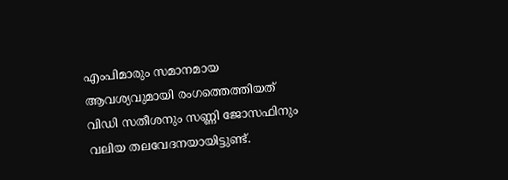എംപിമാരും സമാനമായ ആവശ്യവുമായി രംഗത്തെത്തിയത് വിഡി സതീശനും സണ്ണി ജോസഫിനും വലിയ തലവേദനയായിട്ടുണ്ട്.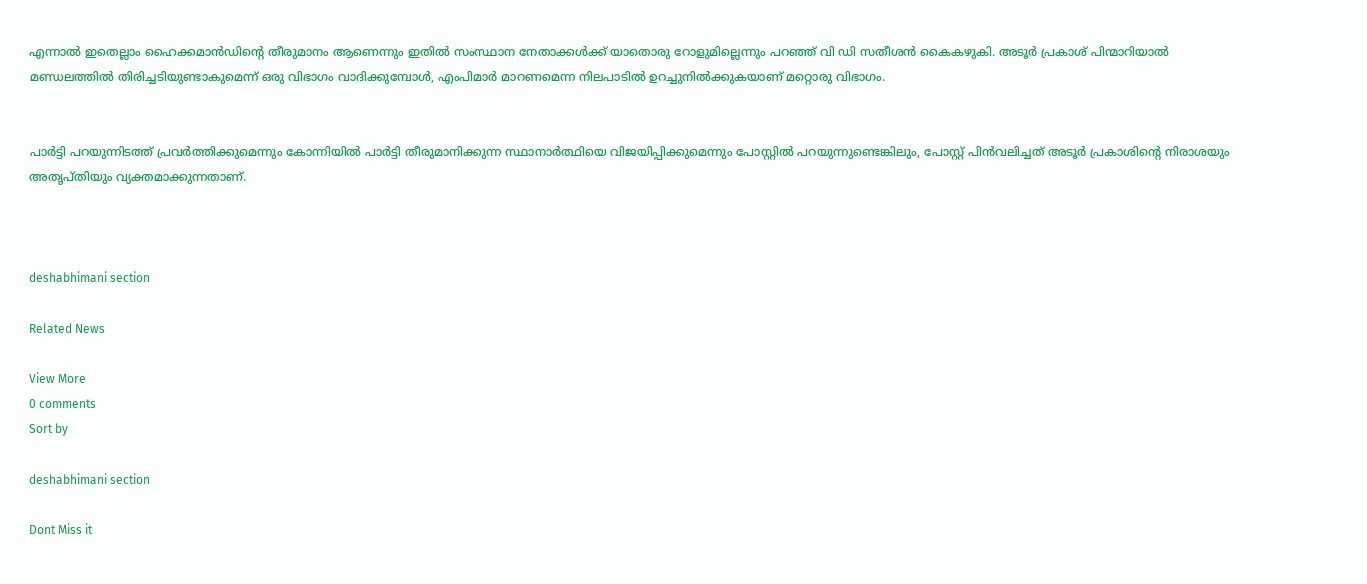എന്നാൽ ഇതെല്ലാം ഹൈക്കമാൻഡിന്റെ തീരുമാനം ആണെന്നും ഇതിൽ സംസ്ഥാന നേതാക്കൾക്ക് യാതൊരു റോളുമില്ലെന്നും പറഞ്ഞ് വി ഡി സതീശൻ കൈകഴുകി. അടൂർ പ്രകാശ് പിന്മാറിയാൽ മണ്ഡലത്തിൽ തിരിച്ചടിയുണ്ടാകുമെന്ന് ഒരു വിഭാഗം വാദിക്കുമ്പോൾ, എംപിമാർ മാറണമെന്ന നിലപാടിൽ ഉറച്ചുനിൽക്കുകയാണ് മറ്റൊരു വിഭാഗം.


പാർട്ടി പറയുന്നിടത്ത് പ്രവർത്തിക്കുമെന്നും കോന്നിയിൽ പാർട്ടി തീരുമാനിക്കുന്ന സ്ഥാനാർത്ഥിയെ വിജയിപ്പിക്കുമെന്നും പോസ്റ്റിൽ പറയുന്നുണ്ടെങ്കിലും, പോസ്റ്റ് പിൻവലിച്ചത് അടൂർ പ്രകാശിന്റെ നിരാശയും അതൃപ്തിയും വ്യക്തമാക്കുന്നതാണ്.



deshabhimani section

Related News

View More
0 comments
Sort by

deshabhimani section

Dont Miss it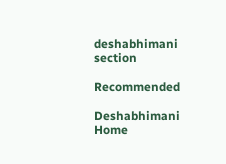deshabhimani section

Recommended

Deshabhimani
Home